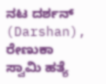ನಟ ದರ್ಶನ್ (Darshan), ರೇಣುಕಾ ಸ್ವಾಮಿ ಹತ್ಯೆ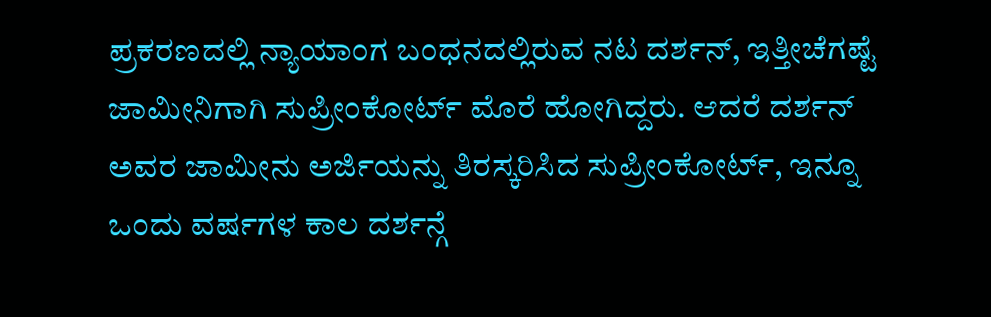ಪ್ರಕರಣದಲ್ಲಿ ನ್ಯಾಯಾಂಗ ಬಂಧನದಲ್ಲಿರುವ ನಟ ದರ್ಶನ್, ಇತ್ತೀಚೆಗಷ್ಟೆ ಜಾಮೀನಿಗಾಗಿ ಸುಪ್ರೀಂಕೋರ್ಟ್ ಮೊರೆ ಹೋಗಿದ್ದರು. ಆದರೆ ದರ್ಶನ್ ಅವರ ಜಾಮೀನು ಅರ್ಜಿಯನ್ನು ತಿರಸ್ಕರಿಸಿದ ಸುಪ್ರೀಂಕೋರ್ಟ್, ಇನ್ನೂ ಒಂದು ವರ್ಷಗಳ ಕಾಲ ದರ್ಶನ್ಗೆ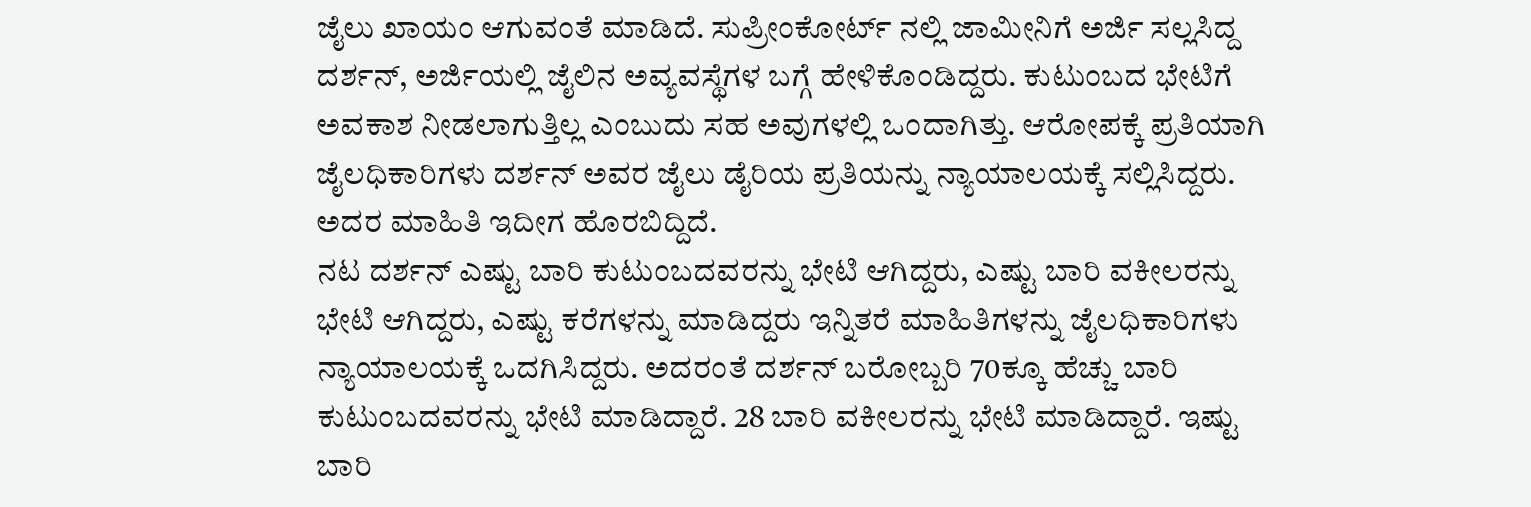ಜೈಲು ಖಾಯಂ ಆಗುವಂತೆ ಮಾಡಿದೆ. ಸುಪ್ರೀಂಕೋರ್ಟ್ ನಲ್ಲಿ ಜಾಮೀನಿಗೆ ಅರ್ಜಿ ಸಲ್ಲಸಿದ್ದ ದರ್ಶನ್, ಅರ್ಜಿಯಲ್ಲಿ ಜೈಲಿನ ಅವ್ಯವಸ್ಥೆಗಳ ಬಗ್ಗೆ ಹೇಳಿಕೊಂಡಿದ್ದರು. ಕುಟುಂಬದ ಭೇಟಿಗೆ ಅವಕಾಶ ನೀಡಲಾಗುತ್ತಿಲ್ಲ ಎಂಬುದು ಸಹ ಅವುಗಳಲ್ಲಿ ಒಂದಾಗಿತ್ತು. ಆರೋಪಕ್ಕೆ ಪ್ರತಿಯಾಗಿ ಜೈಲಧಿಕಾರಿಗಳು ದರ್ಶನ್ ಅವರ ಜೈಲು ಡೈರಿಯ ಪ್ರತಿಯನ್ನು ನ್ಯಾಯಾಲಯಕ್ಕೆ ಸಲ್ಲಿಸಿದ್ದರು. ಅದರ ಮಾಹಿತಿ ಇದೀಗ ಹೊರಬಿದ್ದಿದೆ.
ನಟ ದರ್ಶನ್ ಎಷ್ಟು ಬಾರಿ ಕುಟುಂಬದವರನ್ನು ಭೇಟಿ ಆಗಿದ್ದರು, ಎಷ್ಟು ಬಾರಿ ವಕೀಲರನ್ನು ಭೇಟಿ ಆಗಿದ್ದರು, ಎಷ್ಟು ಕರೆಗಳನ್ನು ಮಾಡಿದ್ದರು ಇನ್ನಿತರೆ ಮಾಹಿತಿಗಳನ್ನು ಜೈಲಧಿಕಾರಿಗಳು ನ್ಯಾಯಾಲಯಕ್ಕೆ ಒದಗಿಸಿದ್ದರು. ಅದರಂತೆ ದರ್ಶನ್ ಬರೋಬ್ಬರಿ 70ಕ್ಕೂ ಹೆಚ್ಚು ಬಾರಿ ಕುಟುಂಬದವರನ್ನು ಭೇಟಿ ಮಾಡಿದ್ದಾರೆ. 28 ಬಾರಿ ವಕೀಲರನ್ನು ಭೇಟಿ ಮಾಡಿದ್ದಾರೆ. ಇಷ್ಟು ಬಾರಿ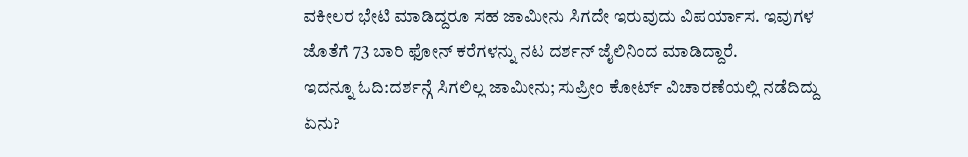ವಕೀಲರ ಭೇಟಿ ಮಾಡಿದ್ದರೂ ಸಹ ಜಾಮೀನು ಸಿಗದೇ ಇರುವುದು ವಿಪರ್ಯಾಸ. ಇವುಗಳ ಜೊತೆಗೆ 73 ಬಾರಿ ಫೋನ್ ಕರೆಗಳನ್ನು ನಟ ದರ್ಶನ್ ಜೈಲಿನಿಂದ ಮಾಡಿದ್ದಾರೆ.
ಇದನ್ನೂ ಓದಿ:ದರ್ಶನ್ಗೆ ಸಿಗಲಿಲ್ಲ ಜಾಮೀನು; ಸುಪ್ರೀಂ ಕೋರ್ಟ್ ವಿಚಾರಣೆಯಲ್ಲಿ ನಡೆದಿದ್ದು ಏನು?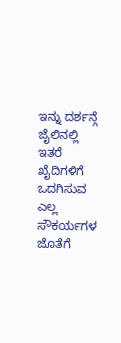ಇನ್ನು ದರ್ಶನ್ಗೆ ಜೈಲಿನಲ್ಲಿ ಇತರೆ ಖೈದಿಗಳಿಗೆ ಒದಗಿಸುವ ಎಲ್ಲ ಸೌಕರ್ಯಗಳ ಜೊತೆಗೆ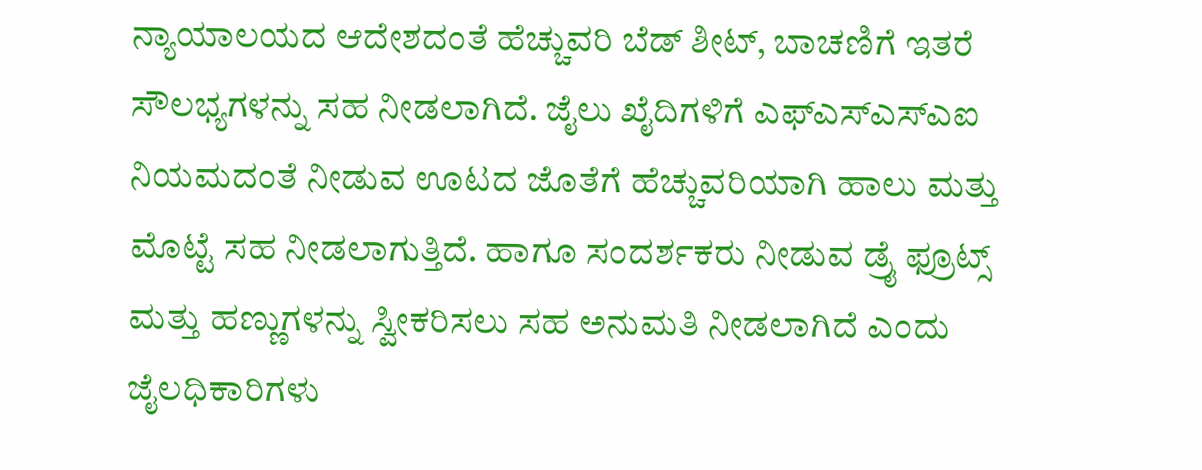ನ್ಯಾಯಾಲಯದ ಆದೇಶದಂತೆ ಹೆಚ್ಚುವರಿ ಬೆಡ್ ಶೀಟ್, ಬಾಚಣಿಗೆ ಇತರೆ ಸೌಲಭ್ಯಗಳನ್ನು ಸಹ ನೀಡಲಾಗಿದೆ. ಜೈಲು ಖೈದಿಗಳಿಗೆ ಎಫ್ಎಸ್ಎಸ್ಎಐ ನಿಯಮದಂತೆ ನೀಡುವ ಊಟದ ಜೊತೆಗೆ ಹೆಚ್ಚುವರಿಯಾಗಿ ಹಾಲು ಮತ್ತು ಮೊಟ್ಟೆ ಸಹ ನೀಡಲಾಗುತ್ತಿದೆ. ಹಾಗೂ ಸಂದರ್ಶಕರು ನೀಡುವ ಡ್ರೈ ಫ್ರೂಟ್ಸ್ ಮತ್ತು ಹಣ್ಣುಗಳನ್ನು ಸ್ವೀಕರಿಸಲು ಸಹ ಅನುಮತಿ ನೀಡಲಾಗಿದೆ ಎಂದು ಜೈಲಧಿಕಾರಿಗಳು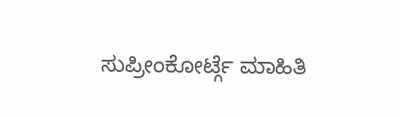ಸುಪ್ರೀಂಕೋರ್ಟ್ಗೆ ಮಾಹಿತಿ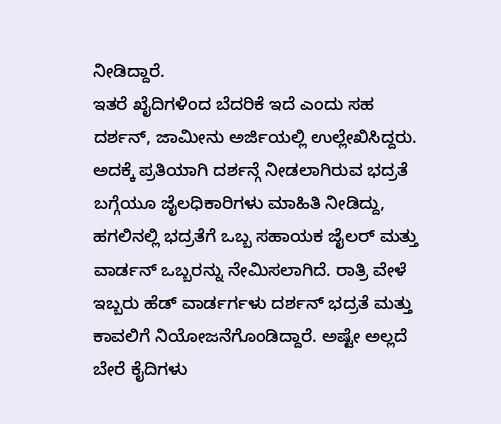ನೀಡಿದ್ದಾರೆ.
ಇತರೆ ಖೈದಿಗಳಿಂದ ಬೆದರಿಕೆ ಇದೆ ಎಂದು ಸಹ ದರ್ಶನ್, ಜಾಮೀನು ಅರ್ಜಿಯಲ್ಲಿ ಉಲ್ಲೇಖಿಸಿದ್ದರು. ಅದಕ್ಕೆ ಪ್ರತಿಯಾಗಿ ದರ್ಶನ್ಗೆ ನೀಡಲಾಗಿರುವ ಭದ್ರತೆ ಬಗ್ಗೆಯೂ ಜೈಲಧಿಕಾರಿಗಳು ಮಾಹಿತಿ ನೀಡಿದ್ದು, ಹಗಲಿನಲ್ಲಿ ಭದ್ರತೆಗೆ ಒಬ್ಬ ಸಹಾಯಕ ಜೈಲರ್ ಮತ್ತು ವಾರ್ಡನ್ ಒಬ್ಬರನ್ನು ನೇಮಿಸಲಾಗಿದೆ. ರಾತ್ರಿ ವೇಳೆ ಇಬ್ಬರು ಹೆಡ್ ವಾರ್ಡರ್ಗಳು ದರ್ಶನ್ ಭದ್ರತೆ ಮತ್ತು ಕಾವಲಿಗೆ ನಿಯೋಜನೆಗೊಂಡಿದ್ದಾರೆ. ಅಷ್ಟೇ ಅಲ್ಲದೆ ಬೇರೆ ಕೈದಿಗಳು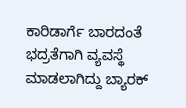ಕಾರಿಡಾರ್ಗೆ ಬಾರದಂತೆ ಭದ್ರತೆಗಾಗಿ ವ್ಯವಸ್ಥೆ ಮಾಡಲಾಗಿದ್ದು ಬ್ಯಾರಕ್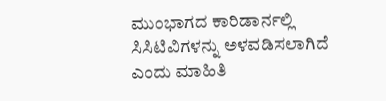ಮುಂಭಾಗದ ಕಾರಿಡಾರ್ನಲ್ಲಿ ಸಿಸಿಟಿವಿಗಳನ್ನು ಅಳವಡಿಸಲಾಗಿದೆ ಎಂದು ಮಾಹಿತಿ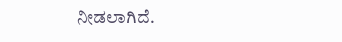ನೀಡಲಾಗಿದೆ.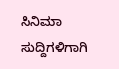ಸಿನಿಮಾ ಸುದ್ದಿಗಳಿಗಾಗಿ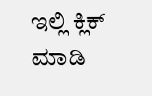ಇಲ್ಲಿ ಕ್ಲಿಕ್ ಮಾಡಿ